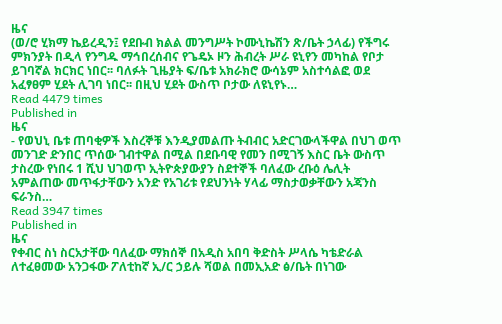ዜና
(ወ/ሮ ሂክማ ኬይረዲን፤ የደቡብ ክልል መንግሥት ኮሙኒኬሽን ጽ/ቤት ኃላፊ) የችግሩ ምክንያት በዲላ የንግዱ ማኅበረሰብና የጌዴኦ ዞን ሕብረት ሥራ ዩኒየን መካከል የቦታ ይገባኛል ክርክር ነበር፡፡ ባለፉት ጊዜያት ፍ/ቤቱ አክራክሮ ውሳኔም አስተሳልፎ ወደ አፈፃፀም ሂደት ሊገባ ነበር፡፡ በዚህ ሂደት ውስጥ ቦታው ለዩኒየኑ…
Read 4479 times
Published in
ዜና
- የወህኒ ቤቱ ጠባቂዎች እስረኞቹ እንዲያመልጡ ትብብር አድርገውላችዋል በህገ ወጥ መንገድ ድንበር ጥሰው ገብተዋል በሚል በደቡባዊ የመን በሚገኝ እስር ቤት ውስጥ ታስረው የነበሩ 1 ሺህ ህገወጥ ኢትዮጵያውያን ስደተኞች ባለፈው ረቡዕ ሌሊት አምልጠው መጥፋታቸውን አንድ የአገሪቱ የደህንነት ሃላፊ ማስታወቃቸውን አጃንስ ፍራንስ…
Read 3947 times
Published in
ዜና
የቀብር ስነ ስርአታቸው ባለፈው ማክሰኞ በአዲስ አበባ ቅድስት ሥላሴ ካቴድራል ለተፈፀመው አንጋፋው ፖለቲከኛ ኢ/ር ኃይሉ ሻወል በመኢአድ ፅ/ቤት በነገው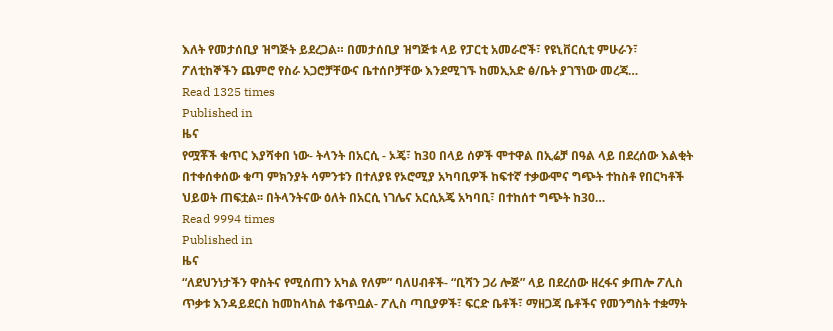እለት የመታሰቢያ ዝግጅት ይደረጋል። በመታሰቢያ ዝግጅቱ ላይ የፓርቲ አመራሮች፣ የዩኒቨርሲቲ ምሁራን፣ ፖለቲከኞችን ጨምሮ የስራ አጋሮቻቸውና ቤተሰቦቻቸው እንደሚገኙ ከመኢአድ ፅ/ቤት ያገኘነው መረጃ…
Read 1325 times
Published in
ዜና
የሟቾች ቁጥር እያሻቀበ ነው- ትላንት በአርሲ - ኦጄ፣ ከ30 በላይ ሰዎች ሞተዋል በኢሬቻ በዓል ላይ በደረሰው እልቂት በተቀሰቀሰው ቁጣ ምክንያት ሳምንቱን በተለያዩ የኦሮሚያ አካባቢዎች ከፍተኛ ተቃውሞና ግጭት ተከስቶ የበርካቶች ህይወት ጠፍቷል፡፡ በትላንትናው ዕለት በአርሲ ነገሌና አርሲአጄ አካባቢ፣ በተከሰተ ግጭት ከ30…
Read 9994 times
Published in
ዜና
“ለደህንነታችን ዋስትና የሚሰጠን አካል የለም” ባለሀብቶች- “ቢሻን ጋሪ ሎጅ” ላይ በደረሰው ዘረፋና ቃጠሎ ፖሊስ ጥቃቱ እንዳይደርስ ከመከላከል ተቆጥቧል- ፖሊስ ጣቢያዎች፣ ፍርድ ቤቶች፣ ማዘጋጃ ቤቶችና የመንግስት ተቋማት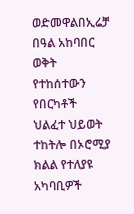ወድመዋልበኢሬቻ በዓል አከባበር ወቅት የተከሰተውን የበርካቶች ህልፈተ ህይወት ተከትሎ በኦሮሚያ ክልል የተለያዩ አካባቢዎች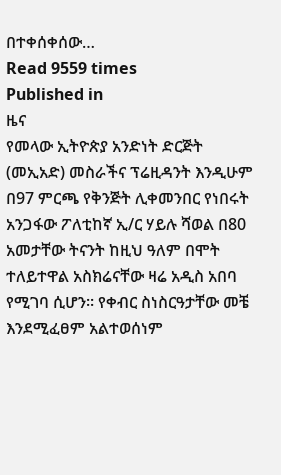በተቀሰቀሰው…
Read 9559 times
Published in
ዜና
የመላው ኢትዮጵያ አንድነት ድርጅት (መኢአድ) መስራችና ፕሬዚዳንት እንዲሁም በ97 ምርጫ የቅንጅት ሊቀመንበር የነበሩት አንጋፋው ፖለቲከኛ ኢ/ር ሃይሉ ሻወል በ80 አመታቸው ትናንት ከዚህ ዓለም በሞት ተለይተዋል አስክሬናቸው ዛሬ አዲስ አበባ የሚገባ ሲሆን፡፡ የቀብር ስነስርዓታቸው መቼ እንደሚፈፀም አልተወሰነም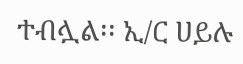ተብሏል፡፡ ኢ/ር ሀይሉ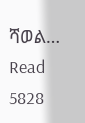ሻወል…
Read 5828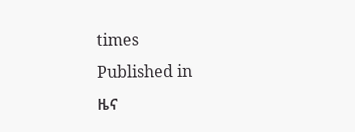times
Published in
ዜና